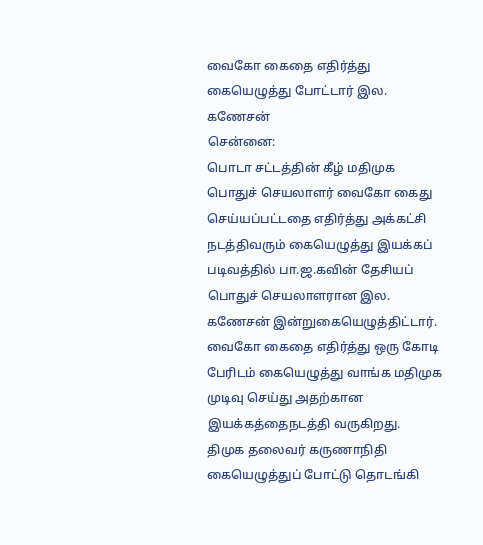வைகோ கைதை எதிர்த்து கையெழுத்து போட்டார் இல. கணேசன்
சென்னை:
பொடா சட்டத்தின் கீழ் மதிமுக பொதுச் செயலாளர் வைகோ கைது செய்யப்பட்டதை எதிர்த்து அக்கட்சி நடத்திவரும் கையெழுத்து இயக்கப் படிவத்தில் பா.ஜ.கவின் தேசியப் பொதுச் செயலாளரான இல. கணேசன் இன்றுகையெழுத்திட்டார்.
வைகோ கைதை எதிர்த்து ஒரு கோடி பேரிடம் கையெழுத்து வாங்க மதிமுக முடிவு செய்து அதற்கான இயக்கத்தைநடத்தி வருகிறது.
திமுக தலைவர் கருணாநிதி கையெழுத்துப் போட்டு தொடங்கி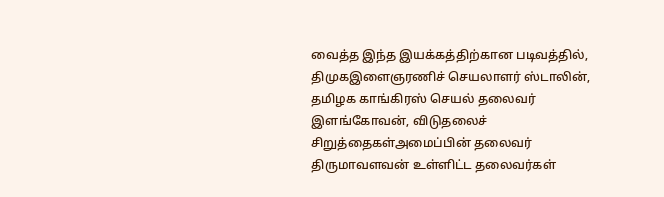வைத்த இந்த இயக்கத்திற்கான படிவத்தில், திமுகஇளைஞரணிச் செயலாளர் ஸ்டாலின், தமிழக காங்கிரஸ் செயல் தலைவர் இளங்கோவன், விடுதலைச் சிறுத்தைகள்அமைப்பின் தலைவர் திருமாவளவன் உள்ளிட்ட தலைவர்கள்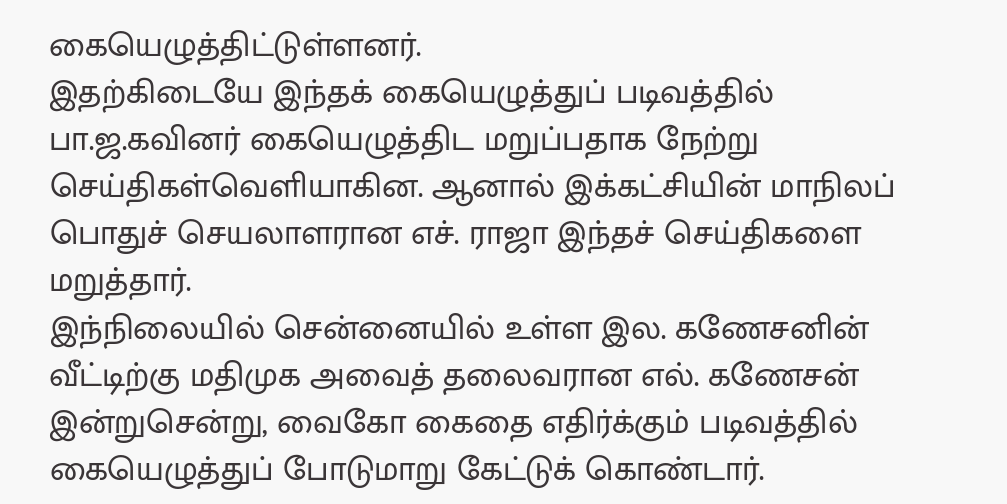கையெழுத்திட்டுள்ளனர்.
இதற்கிடையே இந்தக் கையெழுத்துப் படிவத்தில் பா.ஜ.கவினர் கையெழுத்திட மறுப்பதாக நேற்று செய்திகள்வெளியாகின. ஆனால் இக்கட்சியின் மாநிலப் பொதுச் செயலாளரான எச். ராஜா இந்தச் செய்திகளை மறுத்தார்.
இந்நிலையில் சென்னையில் உள்ள இல. கணேசனின் வீட்டிற்கு மதிமுக அவைத் தலைவரான எல். கணேசன் இன்றுசென்று, வைகோ கைதை எதிர்க்கும் படிவத்தில் கையெழுத்துப் போடுமாறு கேட்டுக் கொண்டார்.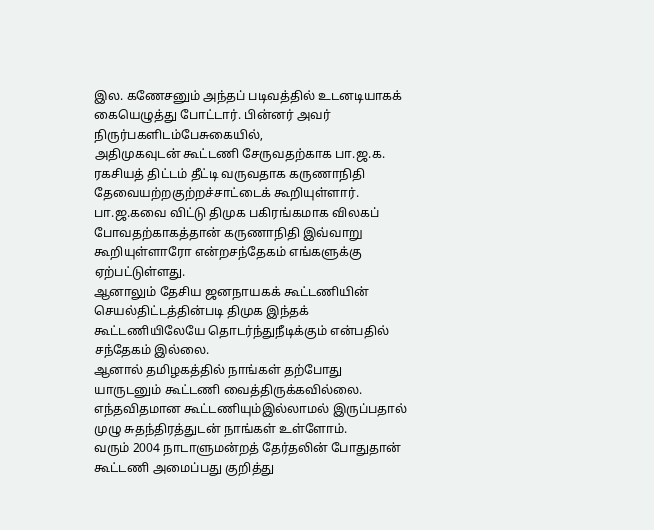இல. கணேசனும் அந்தப் படிவத்தில் உடனடியாகக் கையெழுத்து போட்டார். பின்னர் அவர் நிருர்பகளிடம்பேசுகையில்,
அதிமுகவுடன் கூட்டணி சேருவதற்காக பா.ஜ.க. ரகசியத் திட்டம் தீட்டி வருவதாக கருணாநிதி தேவையற்றகுற்றச்சாட்டைக் கூறியுள்ளார்.
பா.ஜ.கவை விட்டு திமுக பகிரங்கமாக விலகப் போவதற்காகத்தான் கருணாநிதி இவ்வாறு கூறியுள்ளாரோ என்றசந்தேகம் எங்களுக்கு ஏற்பட்டுள்ளது.
ஆனாலும் தேசிய ஜனநாயகக் கூட்டணியின் செயல்திட்டத்தின்படி திமுக இந்தக் கூட்டணியிலேயே தொடர்ந்துநீடிக்கும் என்பதில் சந்தேகம் இல்லை.
ஆனால் தமிழகத்தில் நாங்கள் தற்போது யாருடனும் கூட்டணி வைத்திருக்கவில்லை. எந்தவிதமான கூட்டணியும்இல்லாமல் இருப்பதால் முழு சுதந்திரத்துடன் நாங்கள் உள்ளோம்.
வரும் 2004 நாடாளுமன்றத் தேர்தலின் போதுதான் கூட்டணி அமைப்பது குறித்து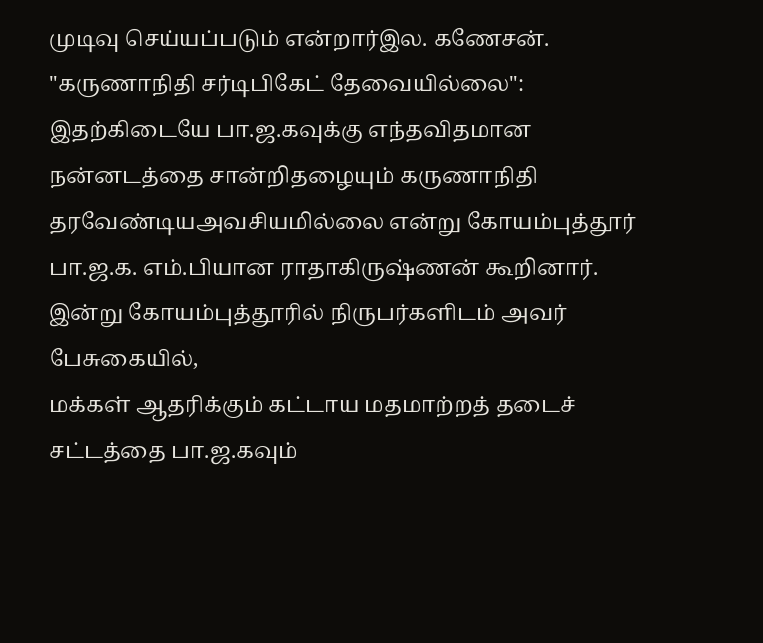முடிவு செய்யப்படும் என்றார்இல. கணேசன்.
"கருணாநிதி சர்டிபிகேட் தேவையில்லை":
இதற்கிடையே பா.ஜ.கவுக்கு எந்தவிதமான நன்னடத்தை சான்றிதழையும் கருணாநிதி தரவேண்டியஅவசியமில்லை என்று கோயம்புத்தூர் பா.ஜ.க. எம்.பியான ராதாகிருஷ்ணன் கூறினார்.
இன்று கோயம்புத்தூரில் நிருபர்களிடம் அவர் பேசுகையில்,
மக்கள் ஆதரிக்கும் கட்டாய மதமாற்றத் தடைச் சட்டத்தை பா.ஜ.கவும்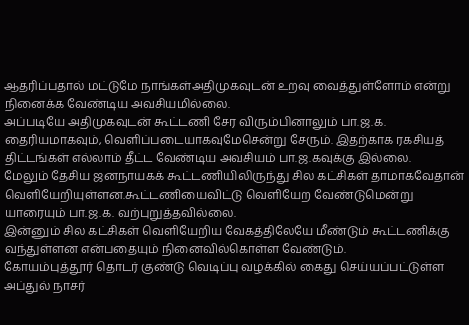ஆதரிப்பதால் மட்டுமே நாங்கள்அதிமுகவுடன் உறவு வைத்துள்ளோம் என்று நினைக்க வேண்டிய அவசியமில்லை.
அப்படியே அதிமுகவுடன் கூட்டணி சேர விரும்பினாலும் பா.ஜ.க. தைரியமாகவும், வெளிப்படையாகவுமேசென்று சேரும். இதற்காக ரகசியத் திட்டங்கள் எல்லாம் தீட்ட வேண்டிய அவசியம் பா.ஜ.கவுக்கு இல்லை.
மேலும் தேசிய ஜனநாயகக் கூட்டணியிலிருந்து சில கட்சிகள் தாமாகவேதான் வெளியேறியுள்ளன.கூட்டணியைவிட்டு வெளியேற வேண்டுமென்று யாரையும் பா.ஜ.க. வற்புறுத்தவில்லை.
இன்னும் சில கட்சிகள் வெளியேறிய வேகத்திலேயே மீண்டும் கூட்டணிக்கு வந்துள்ளன என்பதையும் நினைவில்கொள்ள வேண்டும்.
கோயம்புத்தூர் தொடர் குண்டு வெடிப்பு வழக்கில் கைது செய்யப்பட்டுள்ள அப்துல் நாசர்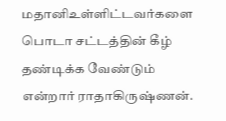மதானிஉள்ளிட்டவர்களை பொடா சட்டத்தின் கீழ் தண்டிக்க வேண்டும் என்றார் ராதாகிருஷ்ணன்.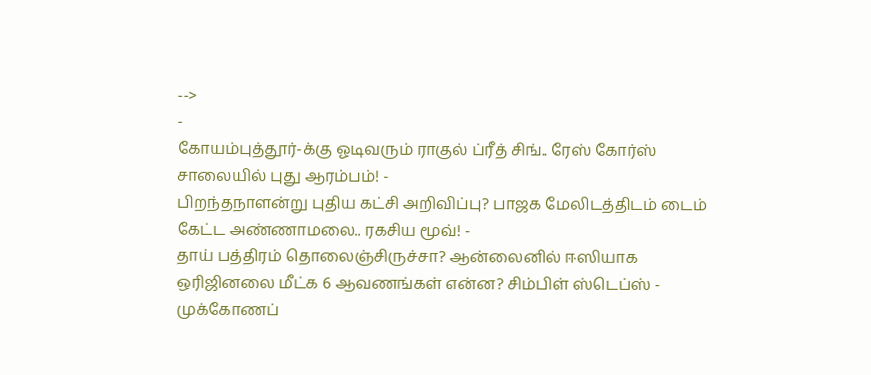-->
-
கோயம்புத்தூர்-க்கு ஓடிவரும் ராகுல் ப்ரீத் சிங்.. ரேஸ் கோர்ஸ் சாலையில் புது ஆரம்பம்! -
பிறந்தநாளன்று புதிய கட்சி அறிவிப்பு? பாஜக மேலிடத்திடம் டைம் கேட்ட அண்ணாமலை.. ரகசிய மூவ்! -
தாய் பத்திரம் தொலைஞ்சிருச்சா? ஆன்லைனில் ஈஸியாக ஒரிஜினலை மீட்க 6 ஆவணங்கள் என்ன? சிம்பிள் ஸ்டெப்ஸ் -
முக்கோணப்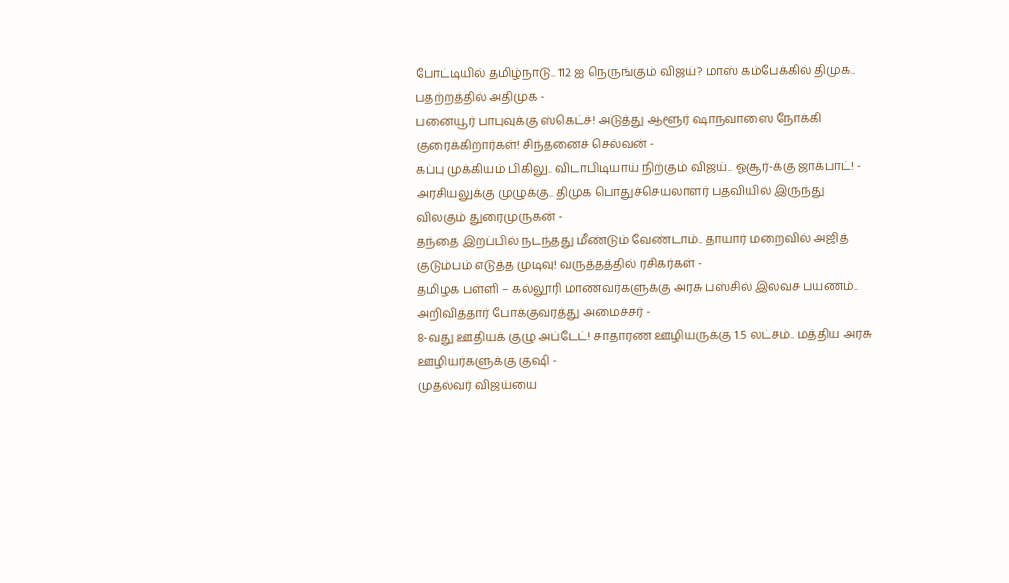போட்டியில் தமிழ்நாடு.. 112 ஐ நெருங்கும் விஜய்? மாஸ் கம்பேக்கில் திமுக.. பதற்றத்தில் அதிமுக -
பனையூர் பாபுவுக்கு ஸ்கெட்ச்! அடுத்து ஆளூர் ஷாநவாஸை நோக்கி குரைக்கிறார்கள்! சிந்தனைச் செல்வன் -
கப்பு முக்கியம் பிகிலு.. விடாபிடியாய் நிற்கும் விஜய்.. ஓசூர்-க்கு ஜாக்பாட்! -
அரசியலுக்கு முழுக்கு.. திமுக பொதுச்செயலாளர் பதவியில் இருந்து விலகும் துரைமுருகன் -
தந்தை இறப்பில் நடந்தது மீண்டும் வேண்டாம்.. தாயார் மறைவில் அஜித் குடும்பம் எடுத்த முடிவு! வருத்தத்தில் ரசிகர்கள் -
தமிழக பள்ளி – கல்லூரி மாணவர்களுக்கு அரசு பஸ்சில் இலவச பயணம்.. அறிவித்தார் போக்குவரத்து அமைச்சர் -
8-வது ஊதியக் குழு அப்டேட்! சாதாரண ஊழியருக்கு 1.5 லட்சம்.. மத்திய அரசு ஊழியர்களுக்கு குஷி -
முதல்வர் விஜய்யை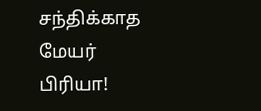சந்திக்காத மேயர் பிரியா!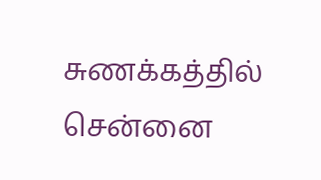சுணக்கத்தில் சென்னை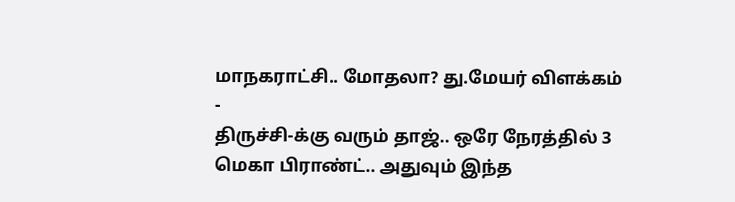மாநகராட்சி.. மோதலா? து.மேயர் விளக்கம் -
திருச்சி-க்கு வரும் தாஜ்.. ஒரே நேரத்தில் 3 மெகா பிராண்ட்.. அதுவும் இந்த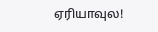ஏரியாவுல!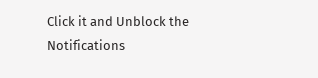Click it and Unblock the Notifications